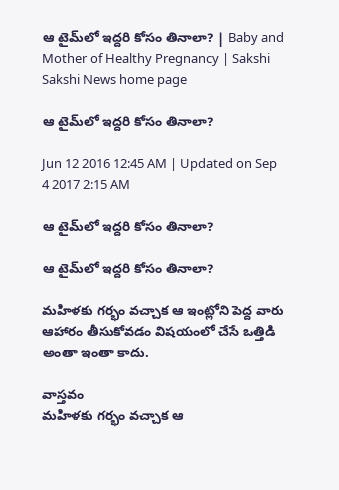ఆ టైమ్‌లో ఇద్దరి కోసం తినాలా? | Baby and Mother of Healthy Pregnancy | Sakshi
Sakshi News home page

ఆ టైమ్‌లో ఇద్దరి కోసం తినాలా?

Jun 12 2016 12:45 AM | Updated on Sep 4 2017 2:15 AM

ఆ టైమ్‌లో ఇద్దరి కోసం తినాలా?

ఆ టైమ్‌లో ఇద్దరి కోసం తినాలా?

మహిళకు గర్భం వచ్చాక ఆ ఇంట్లోని పెద్ద వారు ఆహారం తీసుకోవడం విషయంలో చేసే ఒత్తిడి అంతా ఇంతా కాదు.

వాస్తవం
మహిళకు గర్భం వచ్చాక ఆ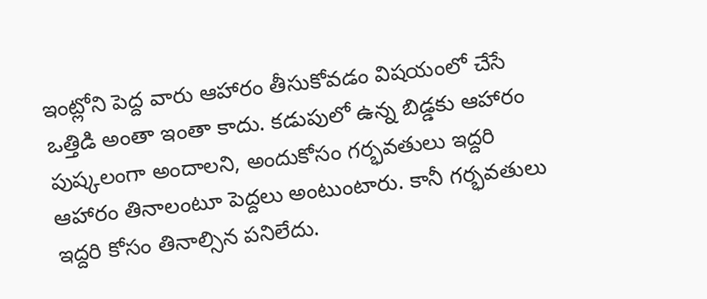ఇంట్లోని పెద్ద వారు ఆహారం తీసుకోవడం విషయంలో చేసే ఒత్తిడి అంతా ఇంతా కాదు. కడుపులో ఉన్న బిడ్డకు ఆహారం పుష్కలంగా అందాలని, అందుకోసం గర్భవతులు ఇద్దరి ఆహారం తినాలంటూ పెద్దలు అంటుంటారు. కానీ గర్భవతులు ఇద్దరి కోసం తినాల్సిన పనిలేదు.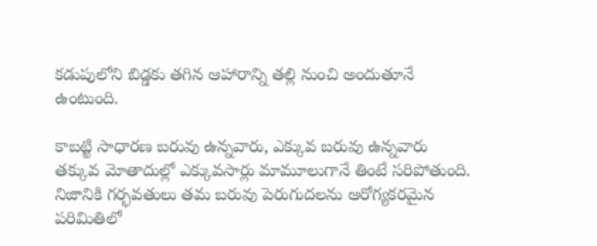కడుపులోని బిడ్డకు తగిన ఆహారాన్ని తల్లి నుంచి అందుతూనే ఉంటుంది.

కాబట్టి సాధారణ బరువు ఉన్నవారు, ఎక్కువ బరువు ఉన్నవారు తక్కువ మోతాదుల్లో ఎక్కువసార్లు మామూలుగానే తింటే సరిపోతుంది. నిజానికి గర్భవతులు తమ బరువు పెరుగుదలను ఆరోగ్యకరమైన పరిమితిలో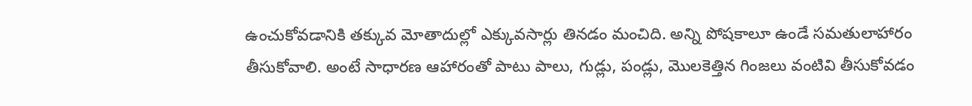ఉంచుకోవడానికి తక్కువ మోతాదుల్లో ఎక్కువసార్లు తినడం మంచిది. అన్ని పోషకాలూ ఉండే సమతులాహారం తీసుకోవాలి. అంటే సాధారణ ఆహారంతో పాటు పాలు, గుడ్లు, పండ్లు, మొలకెత్తిన గింజలు వంటివి తీసుకోవడం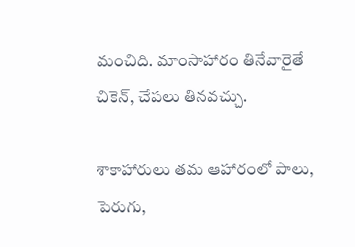మంచిది. మాంసాహారం తినేవారైతే చికెన్, చేపలు తినవచ్చు.

శాకాహారులు తమ ఆహారంలో పాలు, పెరుగు,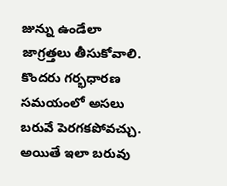జున్ను ఉండేలా జాగ్రత్తలు తీసుకోవాలి. కొందరు గర్భధారణ సమయంలో అసలు బరువే పెరగకపోవచ్చు. అయితే ఇలా బరువు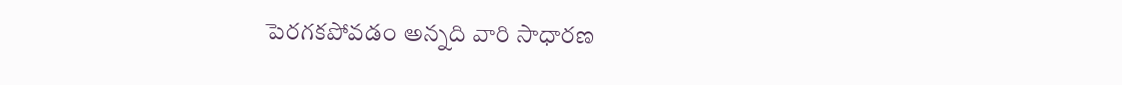పెరగకపోవడం అన్నది వారి సాధారణ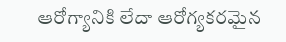ఆరోగ్యానికి లేదా ఆరోగ్యకరమైన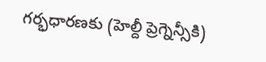గర్భధారణకు (హెల్దీ ప్రెగ్నెన్సీకి)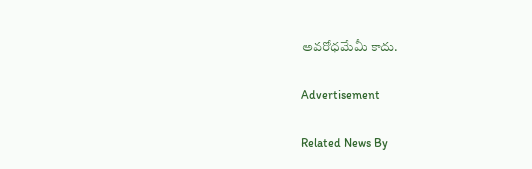అవరోధమేమీ కాదు.

Advertisement

Related News By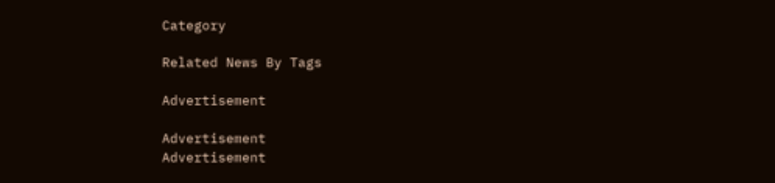Category

Related News By Tags

Advertisement

Advertisement
Advertisement